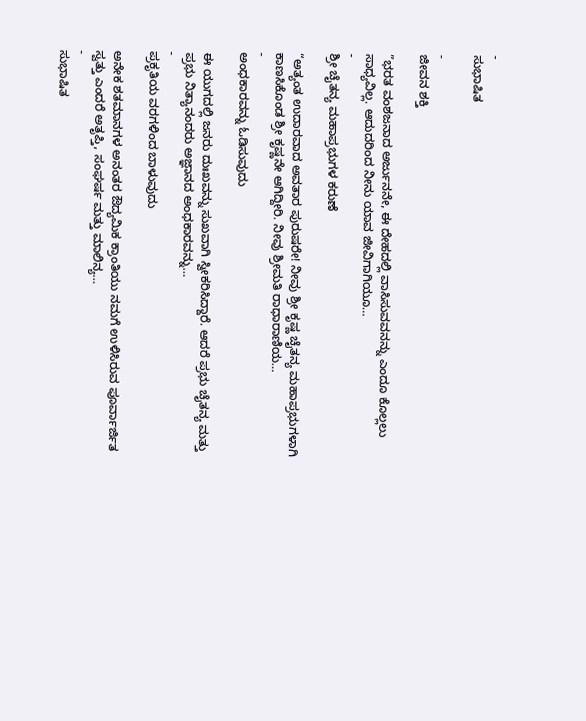-
ಸುಭಾಷಿತ

-
ಜೀವನ ಶಕ್ತಿ

”ಭರತ ವಂಶಜನಾದ ಅರ್ಜುನನೇ, ಈ ದೇಹದಲ್ಲಿ ವಾಸಿಸುವವನನ್ನು ಎಂದೂ ಕೊಲ್ಲಲು ಸಾಧ್ಯವಿಲ್ಲ. ಆದುದರಿಂದ ನೀನು ಯಾವ ಜೀವಿಗಾಗಿಯೂ…
-
ಶ್ರೀ ಚೈತನ್ಯ ಮಹಾಪ್ರಭುಗಳ ಕರುಣೆ

“ಅತ್ಯಂತ ಉದಾರವಾದ ಅವತಾರ ಪುರುಷರೇ! ನೀವು ಶ್ರೀ ಕೃಷ್ಣ ಚೈತನ್ಯ ಮಹಾಪ್ರಭುಗಳಾಗಿ ಕಾಣಸಿಕೊಂಡ ಶ್ರೀ ಕೃಷ್ಣನೇ ಆಗಿದ್ದೀರಿ. ನೀವು ಶ್ರೀಮತಿ ರಾಧಾರಾಣಿಯ…
-
ಅಂಧಕಾರವನ್ನು ಓಡಿಸುವುದು

ಈ ಯುಗದಲ್ಲಿ ಜನರು ದುಃಖವನ್ನು ಸುಖವಾಗಿ ಸ್ವೀಕರಿಸಿದ್ದಾರೆ. ಆದರೆ ಪ್ರಭು ಚೈತನ್ಯ ಮತ್ತು ಪ್ರಭು ನಿತ್ಯಾನಂದರು ಅಜ್ಞಾನದ ಅಂಧಕಾರವನ್ನು…
-
ಪ್ರಕೃತಿಯ ವರಗಳಿಂದ ಬಾಳುವುದು

ಅನೇಕ ಶತಮಾನಗಳ ಅನಂತರ ಔದ್ಯಮಿಕ ಕ್ರಾಂತಿಯು ನಮಗೆ ಉಳಿಸಿರುವ ಪೂರ್ವಾರ್ಜಿತ ಸ್ವತ್ತು ಎಂದರೆ ಅತೃಪ್ತಿ, ಸಂಘರ್ಷ ಮತ್ತು ಮಾಲಿನ್ಯ…
-
ಸುಭಾಷಿತ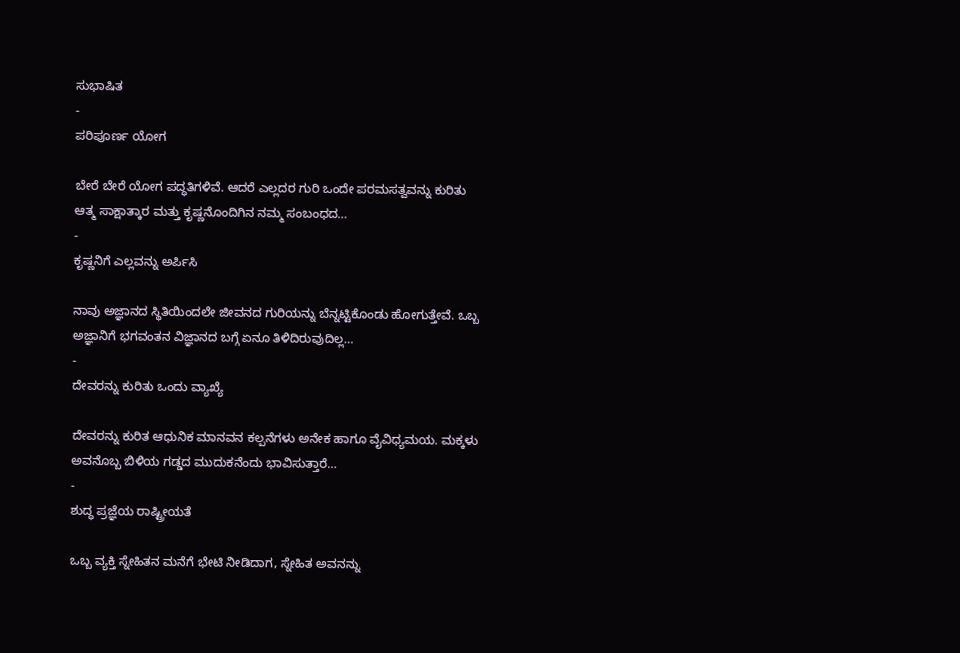ಸುಭಾಷಿತ
-
ಪರಿಪೂರ್ಣ ಯೋಗ

ಬೇರೆ ಬೇರೆ ಯೋಗ ಪದ್ಧತಿಗಳಿವೆ. ಆದರೆ ಎಲ್ಲದರ ಗುರಿ ಒಂದೇ ಪರಮಸತ್ವವನ್ನು ಕುರಿತು ಆತ್ಮ ಸಾಕ್ಷಾತ್ಕಾರ ಮತ್ತು ಕೃಷ್ಣನೊಂದಿಗಿನ ನಮ್ಮ ಸಂಬಂಧದ…
-
ಕೃಷ್ಣನಿಗೆ ಎಲ್ಲವನ್ನು ಅರ್ಪಿಸಿ

ನಾವು ಅಜ್ಞಾನದ ಸ್ಥಿತಿಯಿಂದಲೇ ಜೀವನದ ಗುರಿಯನ್ನು ಬೆನ್ನಟ್ಟಿಕೊಂಡು ಹೋಗುತ್ತೇವೆ. ಒಬ್ಬ ಅಜ್ಞಾನಿಗೆ ಭಗವಂತನ ವಿಜ್ಞಾನದ ಬಗ್ಗೆ ಏನೂ ತಿಳಿದಿರುವುದಿಲ್ಲ…
-
ದೇವರನ್ನು ಕುರಿತು ಒಂದು ವ್ಯಾಖ್ಯೆ

ದೇವರನ್ನು ಕುರಿತ ಆಧುನಿಕ ಮಾನವನ ಕಲ್ಪನೆಗಳು ಅನೇಕ ಹಾಗೂ ವೈವಿಧ್ಯಮಯ. ಮಕ್ಕಳು ಅವನೊಬ್ಬ ಬಿಳಿಯ ಗಡ್ಡದ ಮುದುಕನೆಂದು ಭಾವಿಸುತ್ತಾರೆ…
-
ಶುದ್ಧ ಪ್ರಜ್ಞೆಯ ರಾಷ್ಟ್ರೀಯತೆ

ಒಬ್ಬ ವ್ಯಕ್ತಿ ಸ್ನೇಹಿತನ ಮನೆಗೆ ಭೇಟಿ ನೀಡಿದಾಗ, ಸ್ನೇಹಿತ ಅವನನ್ನು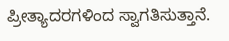ಪ್ರೀತ್ಯಾದರಗಳಿಂದ ಸ್ವಾಗತಿಸುತ್ತಾನೆ.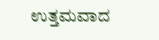ಉತ್ತಮವಾದ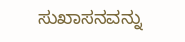ಸುಖಾಸನವನ್ನು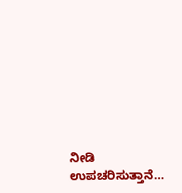ನೀಡಿ ಉಪಚರಿಸುತ್ತಾನೆ…